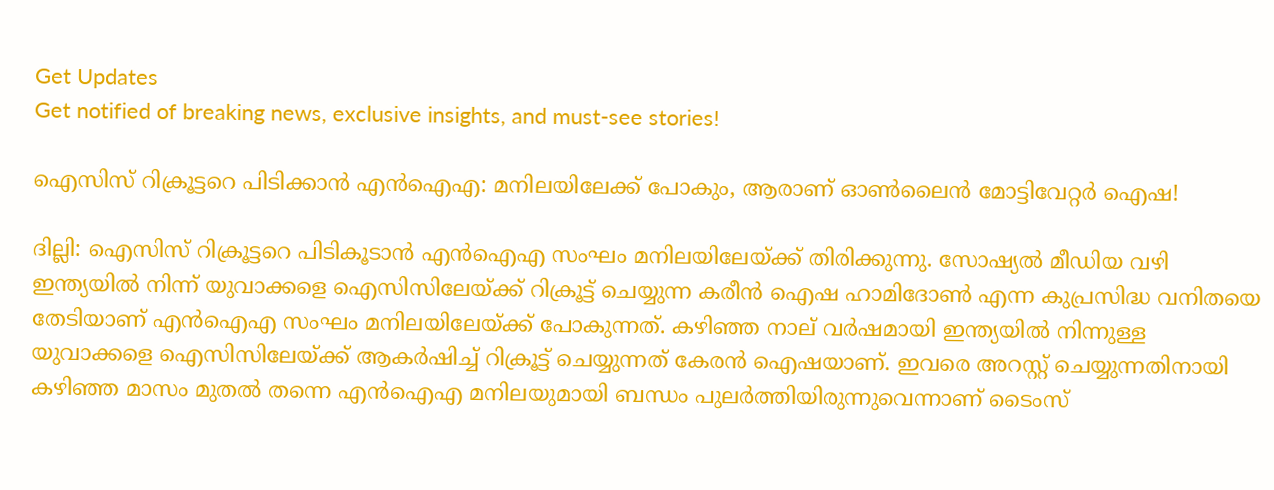Get Updates
Get notified of breaking news, exclusive insights, and must-see stories!

ഐസിസ് റിക്രൂട്ടറെ പിടിക്കാന്‍ എന്‍ഐഎ: മനിലയിലേക്ക് പോകും, ആരാണ് ഓണ്‍ലൈന്‍ മോട്ടിവേറ്റര്‍ ഐഷ!

ദില്ലി: ഐസിസ് റിക്രൂട്ടറെ പിടികൂടാന്‍ എന്‍ഐഎ സംഘം മനിലയിലേയ്ക്ക് തിരിക്കുന്നു. സോഷ്യല്‍ മീഡിയ വഴി ഇന്ത്യയില്‍ നിന്ന് യുവാക്കളെ ഐസിസിലേയ്ക്ക് റിക്രൂട്ട് ചെയ്യുന്ന കരീന്‍ ഐഷ ഹാമിദോണ്‍ എന്ന കുപ്രസിദ്ധ വനിതയെ തേടിയാണ് എന്‍ഐഎ സംഘം മനിലയിലേയ്ക്ക് പോകുന്നത്. കഴിഞ്ഞ നാല് വര്‍ഷമായി ഇന്ത്യയില്‍ നിന്നുള്ള യുവാക്കളെ ഐസിസിലേയ്ക്ക് ആകര്‍ഷിച്ച് റിക്രൂട്ട് ചെയ്യുന്നത് കേരന്‍ ഐഷയാണ്. ഇവരെ അറസ്റ്റ് ചെയ്യുന്നതിനായി കഴിഞ്ഞ മാസം മുതല്‍ തന്നെ എന്‍ഐഎ മനിലയുമായി ബന്ധം പുലര്‍ത്തിയിരുന്നുവെന്നാണ് ടൈംസ്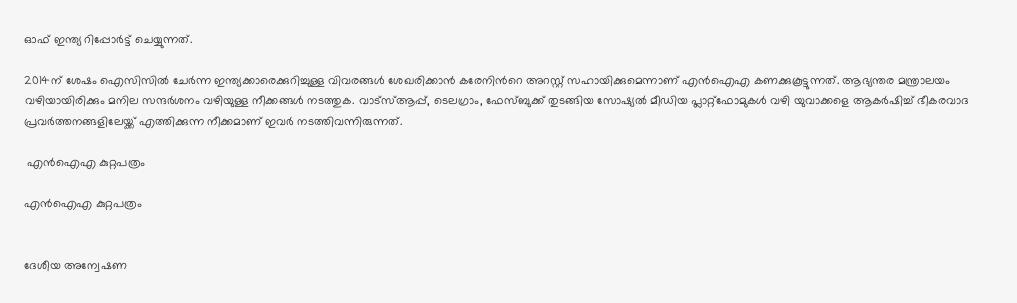ഓഫ് ഇന്ത്യ റിപ്പോര്‍ട്ട് ചെയ്യുന്നത്.

2014ന് ശേഷം ഐസിസില്‍ ചേര്‍ന്ന ഇന്ത്യക്കാരെക്കുറിച്ചുള്ള വിവരങ്ങള്‍ ശേഖരിക്കാന്‍ കരേനിന്‍റെ അറസ്റ്റ് സഹായിക്കുമെന്നാണ് എന്‍ഐഎ കണക്കുകൂട്ടുന്നത്. ആഭ്യന്തര മന്ത്രാലയം വഴിയായിരിക്കും മനില സന്ദര്‍ശനം വഴിയുള്ള നീക്കങ്ങള്‍ നടത്തുക. വാട്സ്ആപ്പ്, ടെലഗ്രാം, ഫേസ്ബുക്ക് തുടങ്ങിയ സോഷ്യല്‍ മീഡിയ പ്ലാറ്റ്ഫോമുകള്‍ വഴി യുവാക്കളെ ആകര്‍ഷിച്ച് ഭീകരവാദ പ്രവര്‍ത്തനങ്ങളിലേയ്ക്ക് എത്തിക്കുന്ന നീക്കമാണ് ഇവര്‍ നടത്തിവന്നിരുന്നത്.

 എന്‍ഐഎ കുറ്റപത്രം

എന്‍ഐഎ കുറ്റപത്രം


ദേശീയ അന്വേഷണ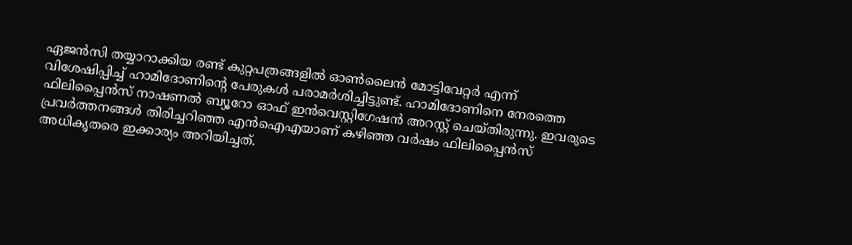ഏജന്‍സി തയ്യാറാക്കിയ രണ്ട് കുറ്റപത്രങ്ങളില്‍ ഓണ്‍ലൈന്‍ മോട്ടിവേറ്റര്‍ എന്ന് വിശേഷിപ്പിച്ച് ഹാമിദോണിന്‍റെ പേരുകള്‍ പരാമര്‍ശിച്ചിട്ടുണ്ട്. ഹാമിദോണിനെ നേരത്തെ ഫിലിപ്പൈന്‍സ് നാഷണല്‍ ബ്യൂറോ ഓഫ് ഇന്‍വെസ്റ്റിഗേഷന്‍ അറസ്റ്റ് ചെയ്തിരുന്നു. ഇവരുടെ പ്രവര്‍ത്തനങ്ങള്‍ തിരിച്ചറിഞ്ഞ എന്‍ഐഎയാണ് കഴിഞ്ഞ വര്‍ഷം ഫിലിപ്പൈന്‍സ് അധികൃതരെ ഇക്കാര്യം അറിയിച്ചത്.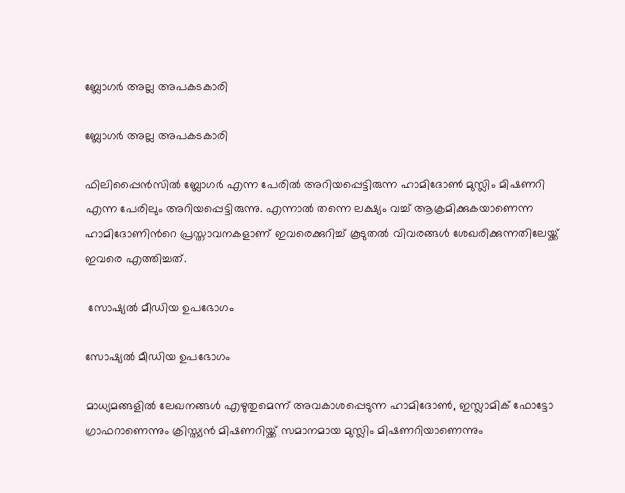ബ്ലോഗര്‍ അല്ല അപകടകാരി

ബ്ലോഗര്‍ അല്ല അപകടകാരി

ഫിലിപ്പൈന്‍സില്‍ ബ്ലോഗര്‍ എന്ന പേരില്‍ അറിയപ്പെട്ടിരുന്ന ഹാമിദോണ്‍ മുസ്ലിം മിഷണറി എന്ന പേരിലും അറിയപ്പെട്ടിരുന്നു. എന്നാല്‍ തന്നെ ലക്ഷ്യം വച്ച് ആക്രമിക്കുകയാണെന്ന ഹാമിദോണിന്‍റെ പ്രസ്താവനകളാണ് ഇവരെക്കുറിച്ച് കൂടുതല്‍ വിവരങ്ങള്‍ ശേഖരിക്കുന്നതിലേയ്ക്ക് ഇവരെ എത്തിച്ചത്.

 സോഷ്യല്‍ മീഡിയ ഉപഭോഗം

സോഷ്യല്‍ മീഡിയ ഉപഭോഗം

മാധ്യമങ്ങളില്‍ ലേഖനങ്ങള്‍ എഴുതുമെന്ന് അവകാശപ്പെടുന്ന ഹാമിദോണ്‍, ഇസ്ലാമിക് ഫോട്ടോ ഗ്രാഫറാണെന്നും ക്രിസ്ത്യന്‍ മിഷണറിയ്ക്ക് സമാനമായ മുസ്ലിം മിഷണറിയാണെന്നും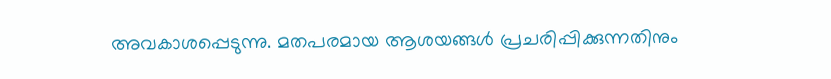അവകാശപ്പെടുന്നു. മതപരമായ ആശയങ്ങള്‍ പ്രചരിപ്പിക്കുന്നതിനും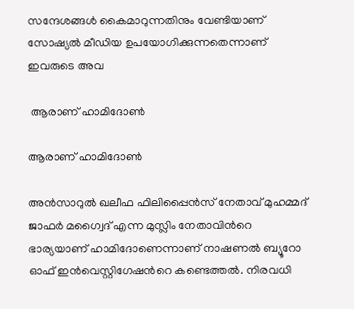സന്ദേശങ്ങള്‍ കൈമാറുന്നതിനും വേണ്ടിയാണ് സോഷ്യല്‍ മീഡിയ ഉപയോഗിക്കുന്നതെന്നാണ് ഇവരുടെ അവ

 ആരാണ് ഹാമിദോണ്‍

ആരാണ് ഹാമിദോണ്‍

അന്‍സാറുല്‍ ഖലീഫ ഫിലിപ്പൈന്‍സ് നേതാവ് മുഹമ്മദ് ജാഫര്‍ മഗ്വൈദ് എന്ന മുസ്ലിം നേതാവിന്‍റെ ഭാര്യയാണ് ഹാമിദോണെന്നാണ് നാഷണല്‍ ബ്യൂറോ ഓഫ് ഇന്‍വെസ്റ്റിഗേഷന്‍റെ കണ്ടെത്തല്‍. നിരവധി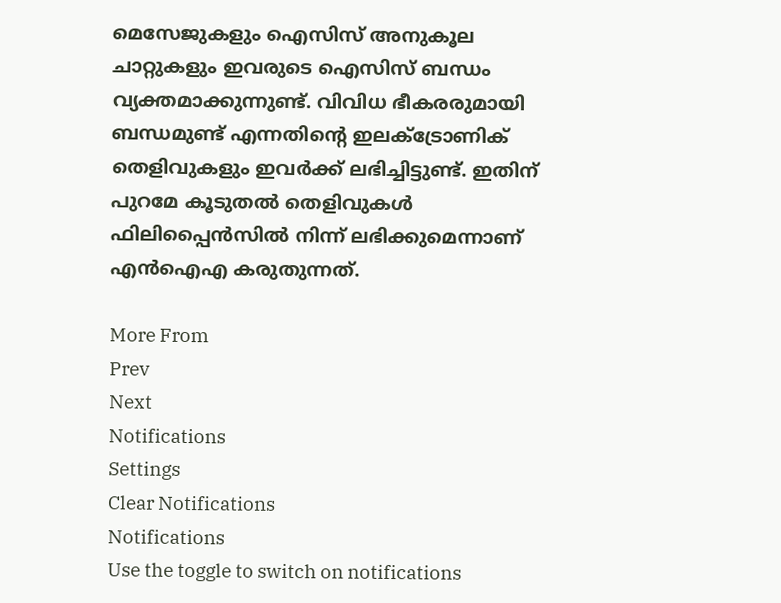മെസേജുകളും ഐസിസ് അനുകൂല ചാറ്റുകളും ഇവരുടെ ഐസിസ് ബന്ധം വ്യക്തമാക്കുന്നുണ്ട്. വിവിധ ഭീകരരുമായി ബന്ധമുണ്ട് എന്നതിന്‍റെ ഇലക്ട്രോണിക് തെളിവുകളും ഇവര്‍ക്ക് ലഭിച്ചിട്ടുണ്ട്. ഇതിന് പുറമേ കൂടുതല്‍ തെളിവുകള്‍ ഫിലിപ്പൈന്‍സില്‍ നിന്ന് ലഭിക്കുമെന്നാണ് എന്‍ഐഎ കരുതുന്നത്.

More From
Prev
Next
Notifications
Settings
Clear Notifications
Notifications
Use the toggle to switch on notifications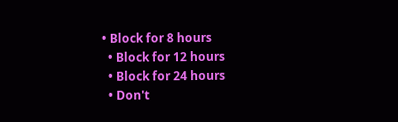• Block for 8 hours
  • Block for 12 hours
  • Block for 24 hours
  • Don't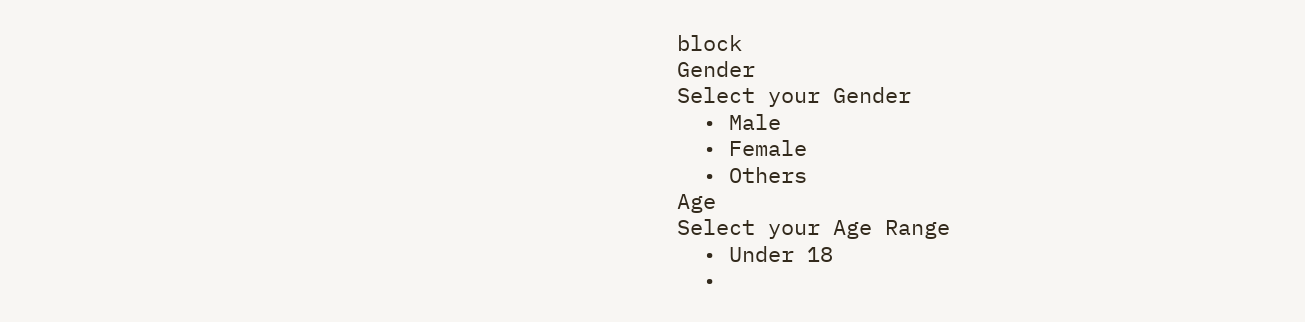block
Gender
Select your Gender
  • Male
  • Female
  • Others
Age
Select your Age Range
  • Under 18
  •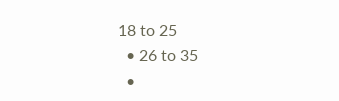18 to 25
  • 26 to 35
  •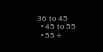36 to 45
  • 45 to 55
  • 55+